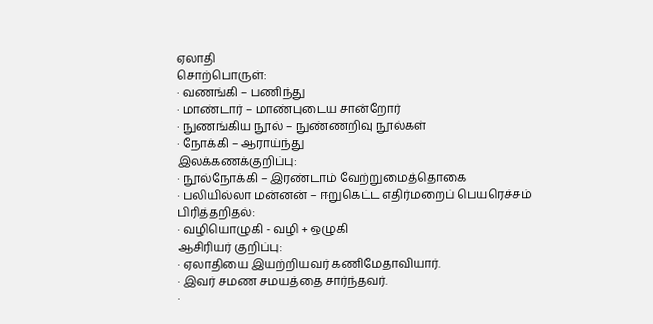ஏலாதி
சொற்பொருள்:
· வணங்கி – பணிந்து
· மாண்டார் – மாண்புடைய சான்றோர்
· நுணங்கிய நூல் – நுண்ணறிவு நூல்கள்
· நோக்கி – ஆராய்ந்து
இலக்கணக்குறிப்பு:
· நூல்நோக்கி – இரண்டாம் வேற்றுமைத்தொகை
· பலியில்லா மன்னன் – ஈறுகெட்ட எதிர்மறைப் பெயரெச்சம்
பிரித்தறிதல்:
· வழியொழுகி - வழி + ஒழுகி
ஆசிரியர் குறிப்பு:
· ஏலாதியை இயற்றியவர் கணிமேதாவியார்.
· இவர் சமண சமயத்தை சார்ந்தவர்.
·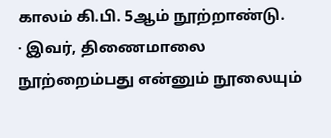காலம் கி.பி. 5ஆம் நூற்றாண்டு.
· இவர், திணைமாலை நூற்றைம்பது என்னும் நூலையும்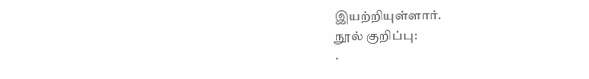இயற்றியுள்ளார்.
நூல் குறிப்பு:
·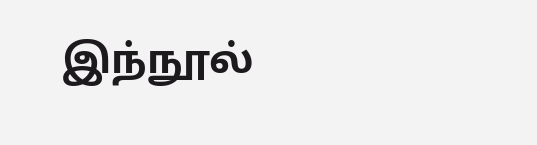இந்நூல்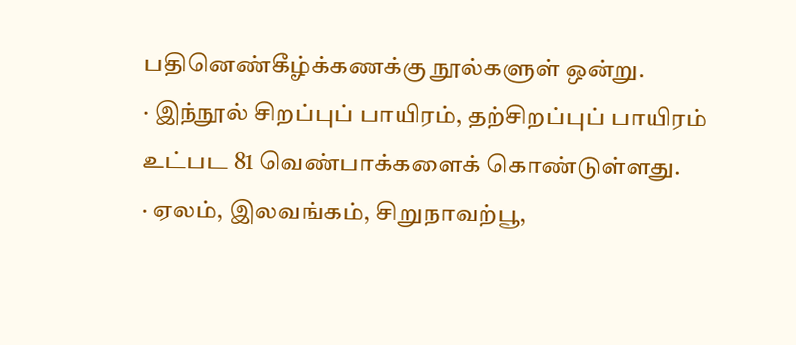பதினெண்கீழ்க்கணக்கு நூல்களுள் ஒன்று.
· இந்நூல் சிறப்புப் பாயிரம், தற்சிறப்புப் பாயிரம் உட்பட 81 வெண்பாக்களைக் கொண்டுள்ளது.
· ஏலம், இலவங்கம், சிறுநாவற்பூ,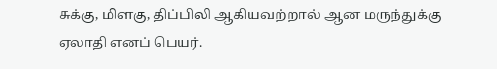சுக்கு, மிளகு, திப்பிலி ஆகியவற்றால் ஆன மருந்துக்கு ஏலாதி எனப் பெயர்.